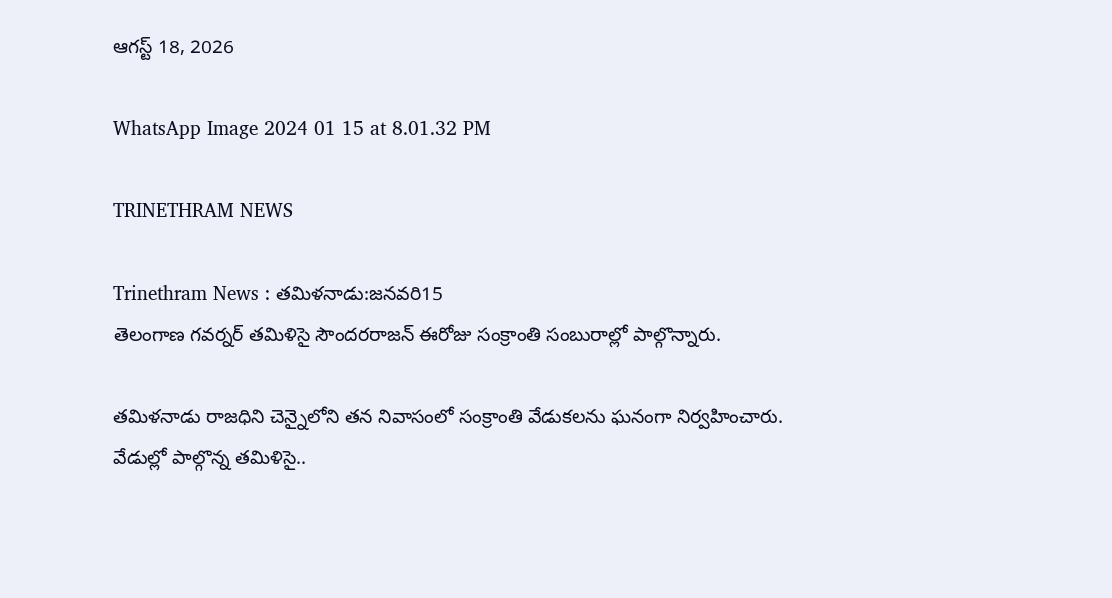ఆగస్ట్ 18, 2026

WhatsApp Image 2024 01 15 at 8.01.32 PM

TRINETHRAM NEWS

Trinethram News : తమిళనాడు:జనవరి15
తెలంగాణ గ‌వ‌ర్నర్ త‌మిళిసై సౌందరరాజన్ ఈరోజు సంక్రాంతి సంబురాల్లో పాల్గొన్నారు.

తమిళనాడు రాజధిని చెన్నైలోని తన నివాసంలో సంక్రాంతి వేడుకలను ఘనంగా నిర్వహించారు. వేడుల్లో పాల్గొన్న తమిళిసై..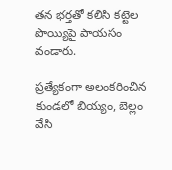తన భర్తతో కలిసి కట్టెల పొయ్యిపై పాయసం వండారు.

ప్రత్యేకంగా అలంకరించిన కుండలో బియ్యం, బెల్లం వేసి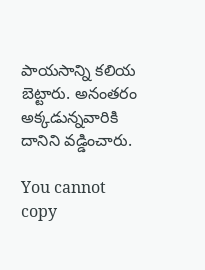పాయసాన్ని కలియ బెట్టారు. అనంతరం అక్కడున్నవారికి దానిని వడ్డించారు.

You cannot copy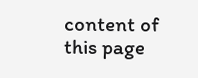content of this page